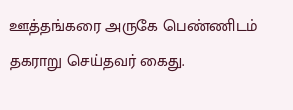ஊத்தங்கரை அருகே பெண்ணிடம் தகராறு செய்தவர் கைது.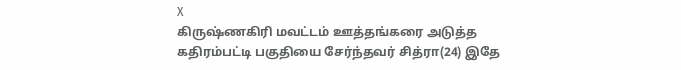X
கிருஷ்ணகிரி மவட்டம் ஊத்தங்கரை அடுத்த கதிரம்பட்டி பகுதியை சேர்ந்தவர் சித்ரா(24) இதே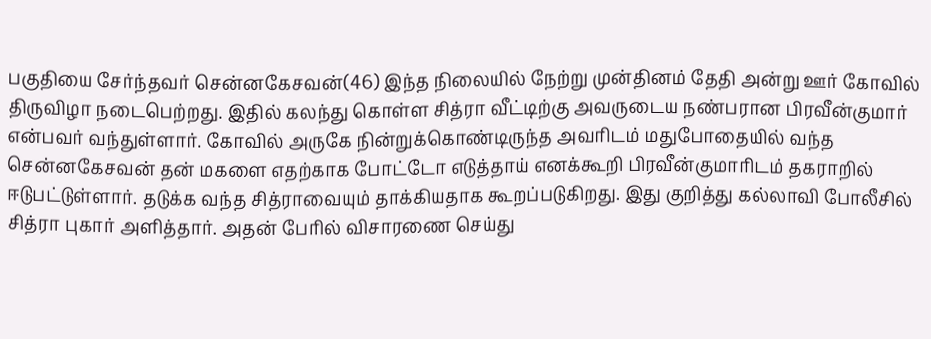பகுதியை சேர்ந்தவர் சென்னகேசவன்(46) இந்த நிலையில் நேற்று முன்தினம் தேதி அன்று ஊர் கோவில் திருவிழா நடைபெற்றது. இதில் கலந்து கொள்ள சித்ரா வீட்டிற்கு அவருடைய நண்பரான பிரவீன்குமார் என்பவர் வந்துள்ளார். கோவில் அருகே நின்றுக்கொண்டிருந்த அவரிடம் மதுபோதையில் வந்த சென்னகேசவன் தன் மகளை எதற்காக போட்டோ எடுத்தாய் எனக்கூறி பிரவீன்குமாரிடம் தகராறில் ஈடுபட்டுள்ளார். தடுக்க வந்த சித்ராவையும் தாக்கியதாக கூறப்படுகிறது. இது குறித்து கல்லாவி போலீசில் சித்ரா புகார் அளித்தார். அதன் பேரில் விசாரணை செய்து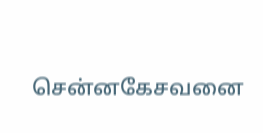சென்னகேசவனை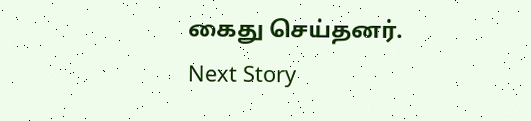கைது செய்தனர்.
Next Story